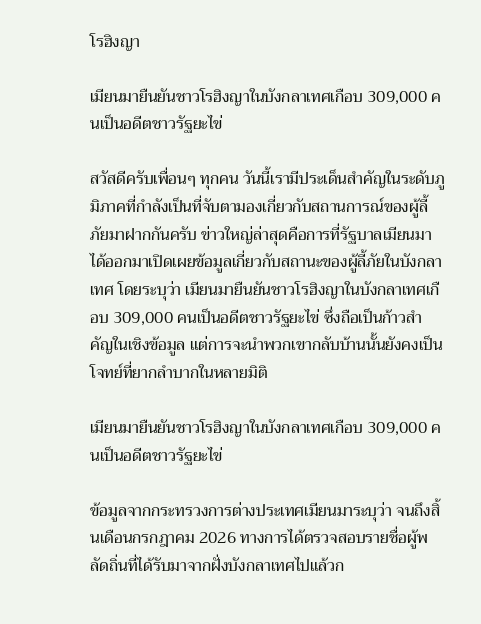โรฮิงญา

เมียนมายืนยันชาวโรฮิงญาในบังกลาเทศเกือบ 309,000 คนเป็นอดีตชาวรัฐยะไข่

สวัสดีครับเพื่อนๆ ทุกคน วันนี้เรามีประเด็นสำคัญในระดับภูมิภาคที่กำลังเป็นที่จับตามองเกี่ยวกับสถานการณ์ของผู้ลี้ภัยมาฝากกันครับ ข่าวใหญ่ล่าสุดคือการที่รัฐบาลเมียนมาได้ออกมาเปิดเผยข้อมูลเกี่ยวกับสถานะของผู้ลี้ภัยในบังกลาเทศ โดยระบุว่า เมียนมายืนยันชาวโรฮิงญาในบังกลาเทศเกือบ 309,000 คนเป็นอดีตชาวรัฐยะไข่ ซึ่งถือเป็นก้าวสำคัญในเชิงข้อมูล แต่การจะนำพวกเขากลับบ้านนั้นยังคงเป็นโจทย์ที่ยากลำบากในหลายมิติ

เมียนมายืนยันชาวโรฮิงญาในบังกลาเทศเกือบ 309,000 คนเป็นอดีตชาวรัฐยะไข่

ข้อมูลจากกระทรวงการต่างประเทศเมียนมาระบุว่า จนถึงสิ้นเดือนกรกฎาคม 2026 ทางการได้ตรวจสอบรายชื่อผู้พลัดถิ่นที่ได้รับมาจากฝั่งบังกลาเทศไปแล้วก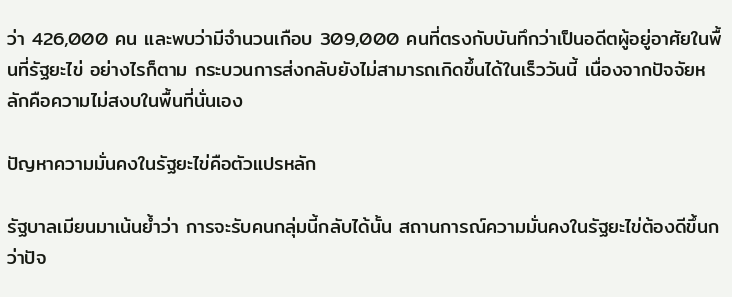ว่า 426,000 คน และพบว่ามีจำนวนเกือบ 309,000 คนที่ตรงกับบันทึกว่าเป็นอดีตผู้อยู่อาศัยในพื้นที่รัฐยะไข่ อย่างไรก็ตาม กระบวนการส่งกลับยังไม่สามารถเกิดขึ้นได้ในเร็ววันนี้ เนื่องจากปัจจัยหลักคือความไม่สงบในพื้นที่นั่นเอง

ปัญหาความมั่นคงในรัฐยะไข่คือตัวแปรหลัก

รัฐบาลเมียนมาเน้นย้ำว่า การจะรับคนกลุ่มนี้กลับได้นั้น สถานการณ์ความมั่นคงในรัฐยะไข่ต้องดีขึ้นกว่าปัจ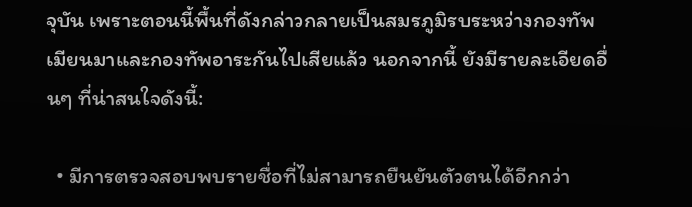จุบัน เพราะตอนนี้พื้นที่ดังกล่าวกลายเป็นสมรภูมิรบระหว่างกองทัพเมียนมาและกองทัพอาระกันไปเสียแล้ว นอกจากนี้ ยังมีรายละเอียดอื่นๆ ที่น่าสนใจดังนี้:

  • มีการตรวจสอบพบรายชื่อที่ไม่สามารถยืนยันตัวตนได้อีกกว่า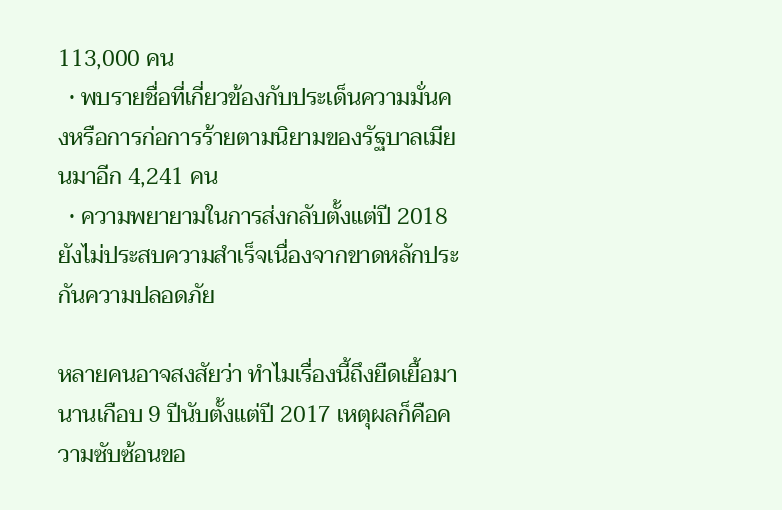113,000 คน
  • พบรายชื่อที่เกี่ยวข้องกับประเด็นความมั่นคงหรือการก่อการร้ายตามนิยามของรัฐบาลเมียนมาอีก 4,241 คน
  • ความพยายามในการส่งกลับตั้งแต่ปี 2018 ยังไม่ประสบความสำเร็จเนื่องจากขาดหลักประกันความปลอดภัย

หลายคนอาจสงสัยว่า ทำไมเรื่องนี้ถึงยืดเยื้อมานานเกือบ 9 ปีนับตั้งแต่ปี 2017 เหตุผลก็คือความซับซ้อนขอ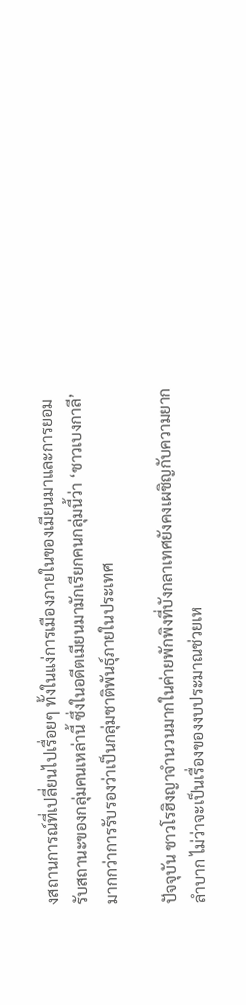งสถานการณ์ที่เปลี่ยนไปเรื่อยๆ ทั้งในแง่การเมืองภายในของเมียนมาและการยอมรับสถานะของกลุ่มคนเหล่านี้ ซึ่งในอดีตเมียนมามักเรียกคนกลุ่มนี้ว่า ‘ชาวเบงกาลี’ มากกว่าการรับรองว่าเป็นกลุ่มชาติพันธุ์ภายในประเทศ

ปัจจุบัน ชาวโรฮิงญาจำนวนมากในค่ายพักพิงที่บังกลาเทศยังคงเผชิญกับความยากลำบาก ไม่ว่าจะเป็นเรื่องของงบประมาณช่วยเห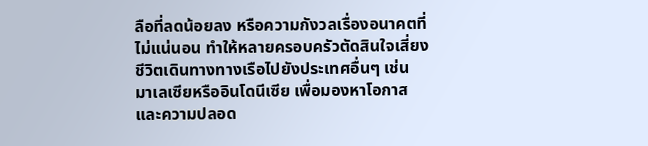ลือที่ลดน้อยลง หรือความกังวลเรื่องอนาคตที่ไม่แน่นอน ทำให้หลายครอบครัวตัดสินใจเสี่ยงชีวิตเดินทางทางเรือไปยังประเทศอื่นๆ เช่น มาเลเซียหรืออินโดนีเซีย เพื่อมองหาโอกาสและความปลอด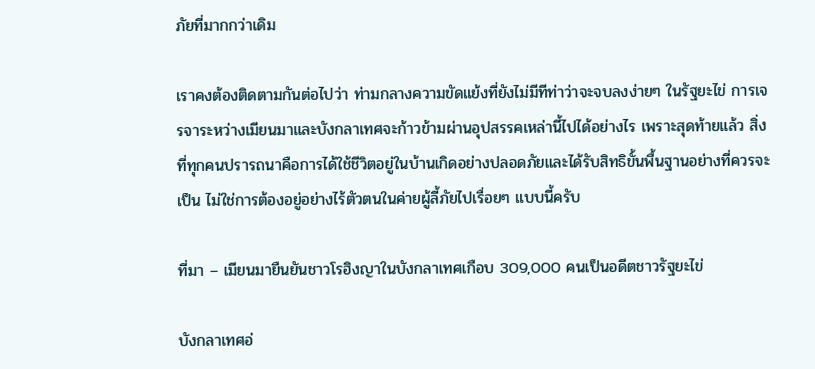ภัยที่มากกว่าเดิม

เราคงต้องติดตามกันต่อไปว่า ท่ามกลางความขัดแย้งที่ยังไม่มีทีท่าว่าจะจบลงง่ายๆ ในรัฐยะไข่ การเจรจาระหว่างเมียนมาและบังกลาเทศจะก้าวข้ามผ่านอุปสรรคเหล่านี้ไปได้อย่างไร เพราะสุดท้ายแล้ว สิ่งที่ทุกคนปรารถนาคือการได้ใช้ชีวิตอยู่ในบ้านเกิดอย่างปลอดภัยและได้รับสิทธิขั้นพื้นฐานอย่างที่ควรจะเป็น ไม่ใช่การต้องอยู่อย่างไร้ตัวตนในค่ายผู้ลี้ภัยไปเรื่อยๆ แบบนี้ครับ

ที่มา – เมียนมายืนยันชาวโรฮิงญาในบังกลาเทศเกือบ 309,000 คนเป็นอดีตชาวรัฐยะไข่

บังกลาเทศอ่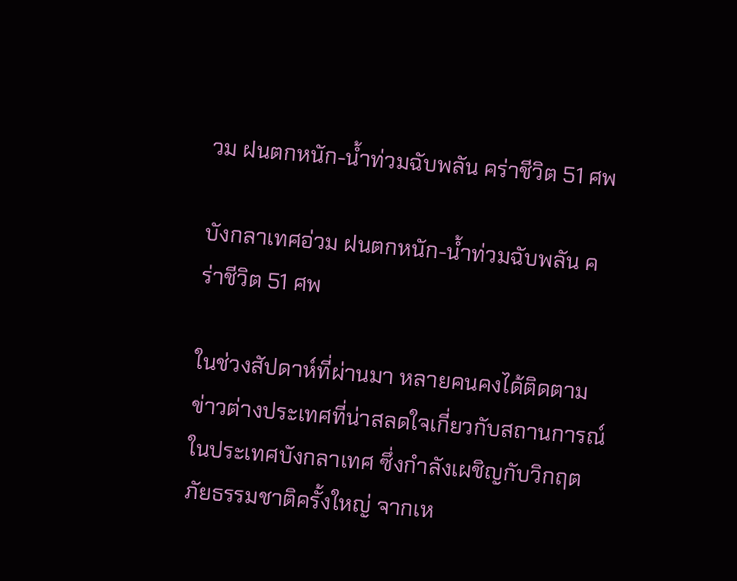วม ฝนตกหนัก-น้ำท่วมฉับพลัน คร่าชีวิต 51 ศพ

บังกลาเทศอ่วม ฝนตกหนัก-น้ำท่วมฉับพลัน คร่าชีวิต 51 ศพ

ในช่วงสัปดาห์ที่ผ่านมา หลายคนคงได้ติดตามข่าวต่างประเทศที่น่าสลดใจเกี่ยวกับสถานการณ์ในประเทศบังกลาเทศ ซึ่งกำลังเผชิญกับวิกฤตภัยธรรมชาติครั้งใหญ่ จากเห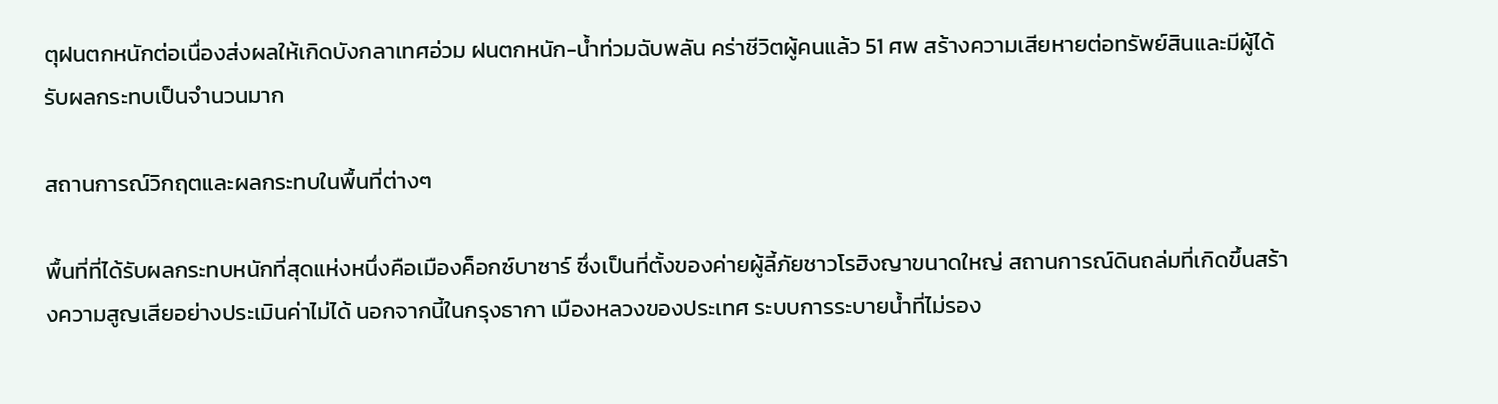ตุฝนตกหนักต่อเนื่องส่งผลให้เกิดบังกลาเทศอ่วม ฝนตกหนัก-น้ำท่วมฉับพลัน คร่าชีวิตผู้คนแล้ว 51 ศพ สร้างความเสียหายต่อทรัพย์สินและมีผู้ได้รับผลกระทบเป็นจำนวนมาก

สถานการณ์วิกฤตและผลกระทบในพื้นที่ต่างๆ

พื้นที่ที่ได้รับผลกระทบหนักที่สุดแห่งหนึ่งคือเมืองค็อกซ์บาซาร์ ซึ่งเป็นที่ตั้งของค่ายผู้ลี้ภัยชาวโรฮิงญาขนาดใหญ่ สถานการณ์ดินถล่มที่เกิดขึ้นสร้างความสูญเสียอย่างประเมินค่าไม่ได้ นอกจากนี้ในกรุงธากา เมืองหลวงของประเทศ ระบบการระบายน้ำที่ไม่รอง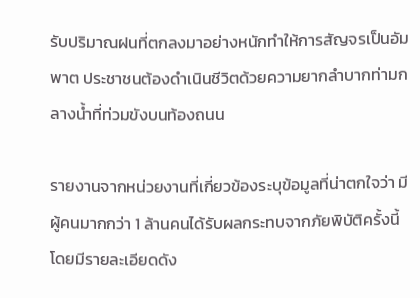รับปริมาณฝนที่ตกลงมาอย่างหนักทำให้การสัญจรเป็นอัมพาต ประชาชนต้องดำเนินชีวิตด้วยความยากลำบากท่ามกลางน้ำที่ท่วมขังบนท้องถนน

รายงานจากหน่วยงานที่เกี่ยวข้องระบุข้อมูลที่น่าตกใจว่า มีผู้คนมากกว่า 1 ล้านคนได้รับผลกระทบจากภัยพิบัติครั้งนี้ โดยมีรายละเอียดดัง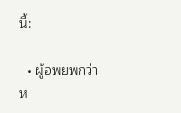นี้:

  • ผู้อพยพกว่าห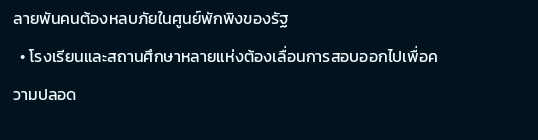ลายพันคนต้องหลบภัยในศูนย์พักพิงของรัฐ
  • โรงเรียนและสถานศึกษาหลายแห่งต้องเลื่อนการสอบออกไปเพื่อความปลอด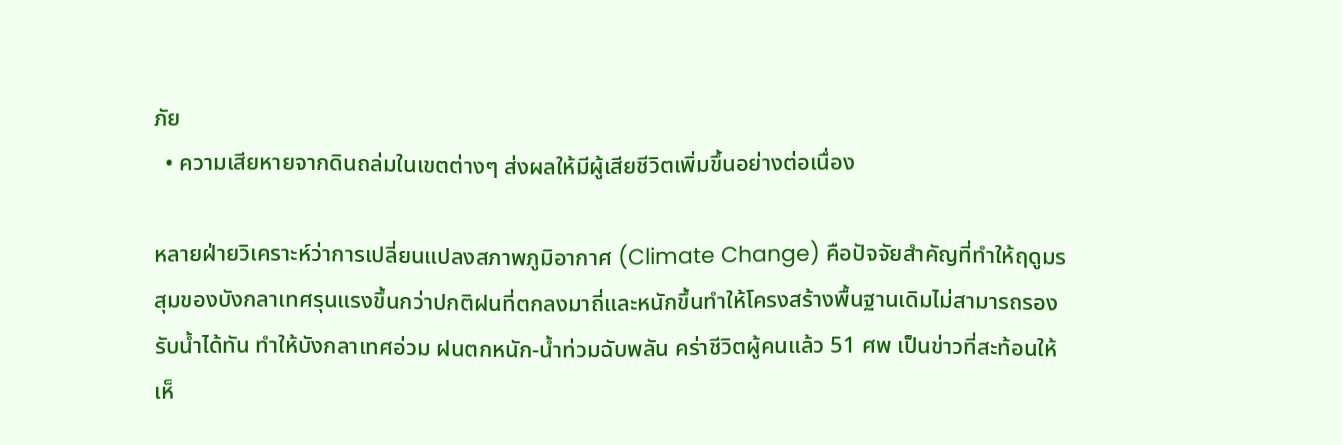ภัย
  • ความเสียหายจากดินถล่มในเขตต่างๆ ส่งผลให้มีผู้เสียชีวิตเพิ่มขึ้นอย่างต่อเนื่อง

หลายฝ่ายวิเคราะห์ว่าการเปลี่ยนแปลงสภาพภูมิอากาศ (Climate Change) คือปัจจัยสำคัญที่ทำให้ฤดูมรสุมของบังกลาเทศรุนแรงขึ้นกว่าปกติฝนที่ตกลงมาถี่และหนักขึ้นทำให้โครงสร้างพื้นฐานเดิมไม่สามารถรองรับน้ำได้ทัน ทำให้บังกลาเทศอ่วม ฝนตกหนัก-น้ำท่วมฉับพลัน คร่าชีวิตผู้คนแล้ว 51 ศพ เป็นข่าวที่สะท้อนให้เห็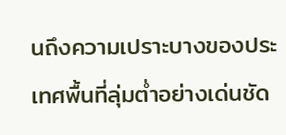นถึงความเปราะบางของประเทศพื้นที่ลุ่มต่ำอย่างเด่นชัด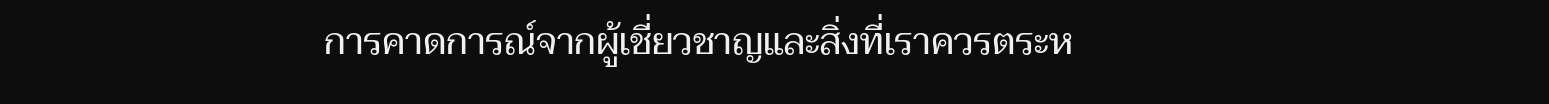การคาดการณ์จากผู้เชี่ยวชาญและสิ่งที่เราควรตระห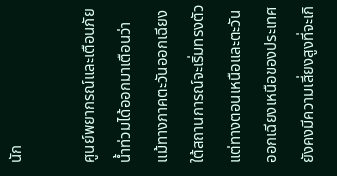นัก

ศูนย์พยากรณ์และเตือนภัยน้ำท่วมได้ออกมาเตือนว่า แม้ทางภาคตะวันออกเฉียงใต้สถานการณ์จะเริ่มทรงตัว แต่ทางตอนเหนือและตะวันออกเฉียงเหนือของประเทศยังคงมีความเสี่ยงสูงที่จะเกิ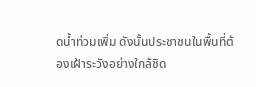ดน้ำท่วมเพิ่ม ดังนั้นประชาชนในพื้นที่ต้องเฝ้าระวังอย่างใกล้ชิด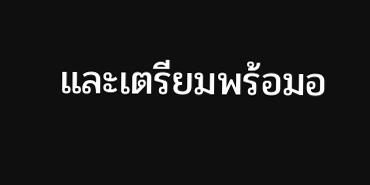และเตรียมพร้อมอ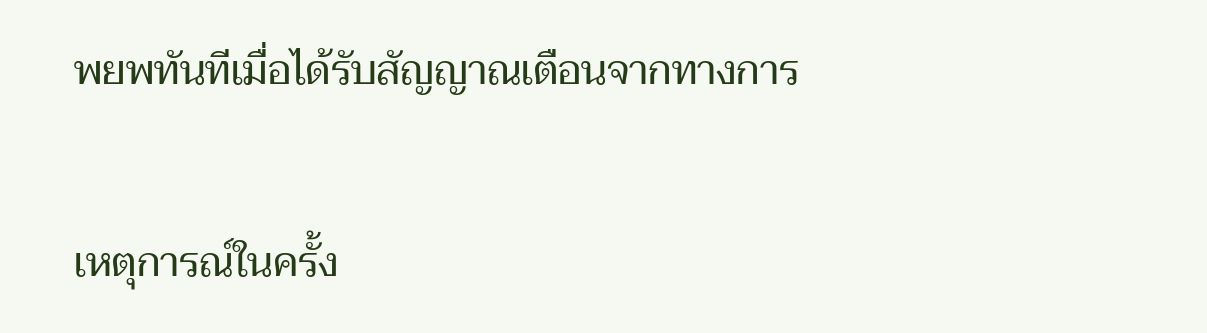พยพทันทีเมื่อได้รับสัญญาณเตือนจากทางการ

เหตุการณ์ในครั้ง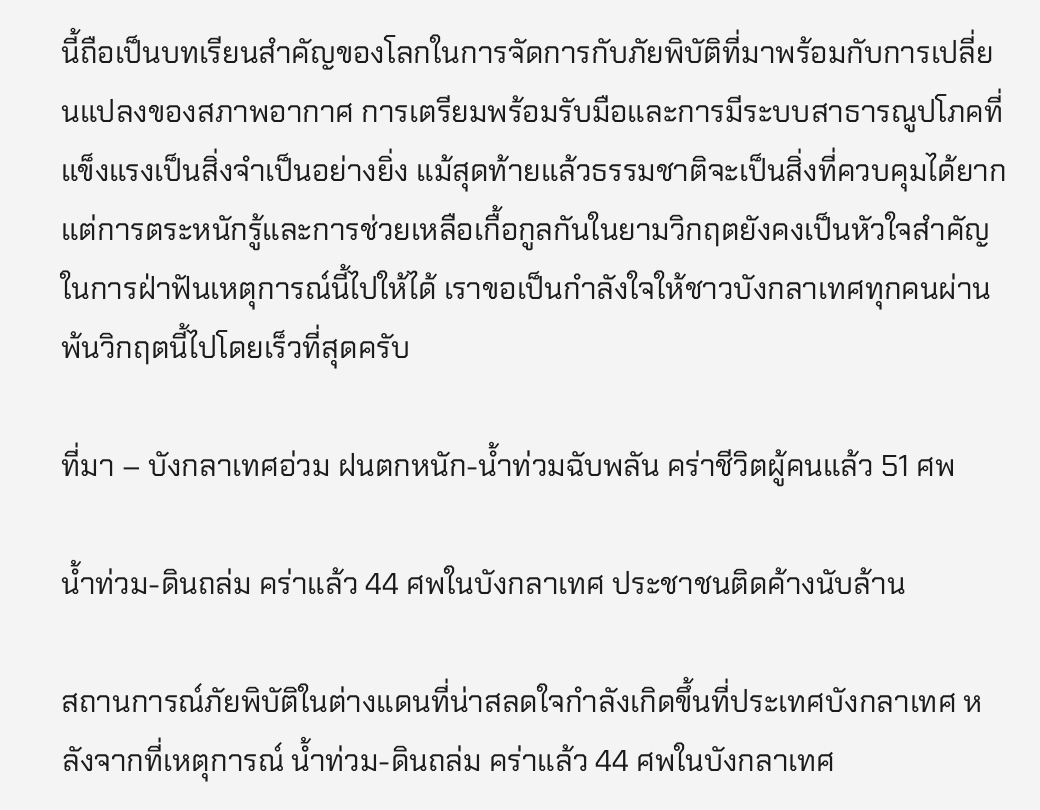นี้ถือเป็นบทเรียนสำคัญของโลกในการจัดการกับภัยพิบัติที่มาพร้อมกับการเปลี่ยนแปลงของสภาพอากาศ การเตรียมพร้อมรับมือและการมีระบบสาธารณูปโภคที่แข็งแรงเป็นสิ่งจำเป็นอย่างยิ่ง แม้สุดท้ายแล้วธรรมชาติจะเป็นสิ่งที่ควบคุมได้ยาก แต่การตระหนักรู้และการช่วยเหลือเกื้อกูลกันในยามวิกฤตยังคงเป็นหัวใจสำคัญในการฝ่าฟันเหตุการณ์นี้ไปให้ได้ เราขอเป็นกำลังใจให้ชาวบังกลาเทศทุกคนผ่านพ้นวิกฤตนี้ไปโดยเร็วที่สุดครับ

ที่มา – บังกลาเทศอ่วม ฝนตกหนัก-น้ำท่วมฉับพลัน คร่าชีวิตผู้คนแล้ว 51 ศพ

น้ำท่วม-ดินถล่ม คร่าแล้ว 44 ศพในบังกลาเทศ ประชาชนติดค้างนับล้าน

สถานการณ์ภัยพิบัติในต่างแดนที่น่าสลดใจกำลังเกิดขึ้นที่ประเทศบังกลาเทศ หลังจากที่เหตุการณ์ น้ำท่วม-ดินถล่ม คร่าแล้ว 44 ศพในบังกลาเทศ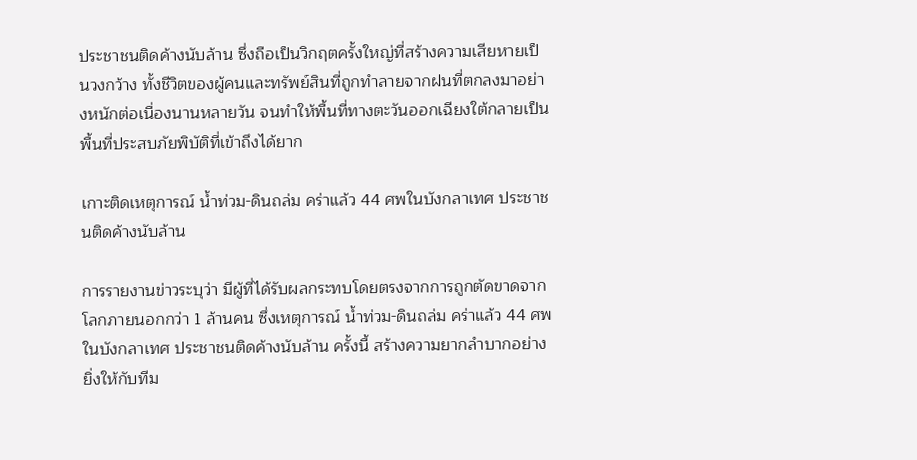ประชาชนติดค้างนับล้าน ซึ่งถือเป็นวิกฤตครั้งใหญ่ที่สร้างความเสียหายเป็นวงกว้าง ทั้งชีวิตของผู้คนและทรัพย์สินที่ถูกทำลายจากฝนที่ตกลงมาอย่างหนักต่อเนื่องนานหลายวัน จนทำให้พื้นที่ทางตะวันออกเฉียงใต้กลายเป็นพื้นที่ประสบภัยพิบัติที่เข้าถึงได้ยาก

เกาะติดเหตุการณ์ น้ำท่วม-ดินถล่ม คร่าแล้ว 44 ศพในบังกลาเทศ ประชาชนติดค้างนับล้าน

การรายงานข่าวระบุว่า มีผู้ที่ได้รับผลกระทบโดยตรงจากการถูกตัดขาดจากโลกภายนอกกว่า 1 ล้านคน ซึ่งเหตุการณ์ น้ำท่วม-ดินถล่ม คร่าแล้ว 44 ศพในบังกลาเทศ ประชาชนติดค้างนับล้าน ครั้งนี้ สร้างความยากลำบากอย่างยิ่งให้กับทีม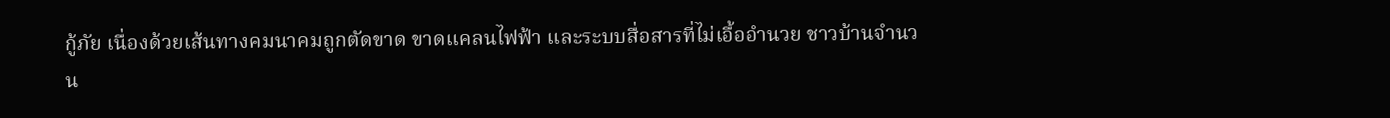กู้ภัย เนื่องด้วยเส้นทางคมนาคมถูกตัดขาด ขาดแคลนไฟฟ้า และระบบสื่อสารที่ไม่เอื้ออำนวย ชาวบ้านจำนวน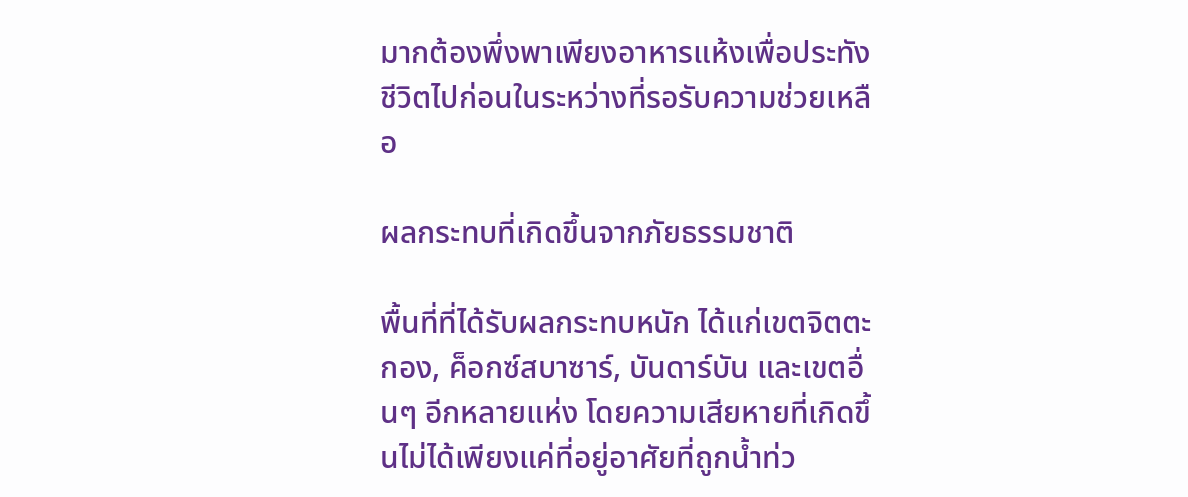มากต้องพึ่งพาเพียงอาหารแห้งเพื่อประทังชีวิตไปก่อนในระหว่างที่รอรับความช่วยเหลือ

ผลกระทบที่เกิดขึ้นจากภัยธรรมชาติ

พื้นที่ที่ได้รับผลกระทบหนัก ได้แก่เขตจิตตะกอง, ค็อกซ์สบาซาร์, บันดาร์บัน และเขตอื่นๆ อีกหลายแห่ง โดยความเสียหายที่เกิดขึ้นไม่ได้เพียงแค่ที่อยู่อาศัยที่ถูกน้ำท่ว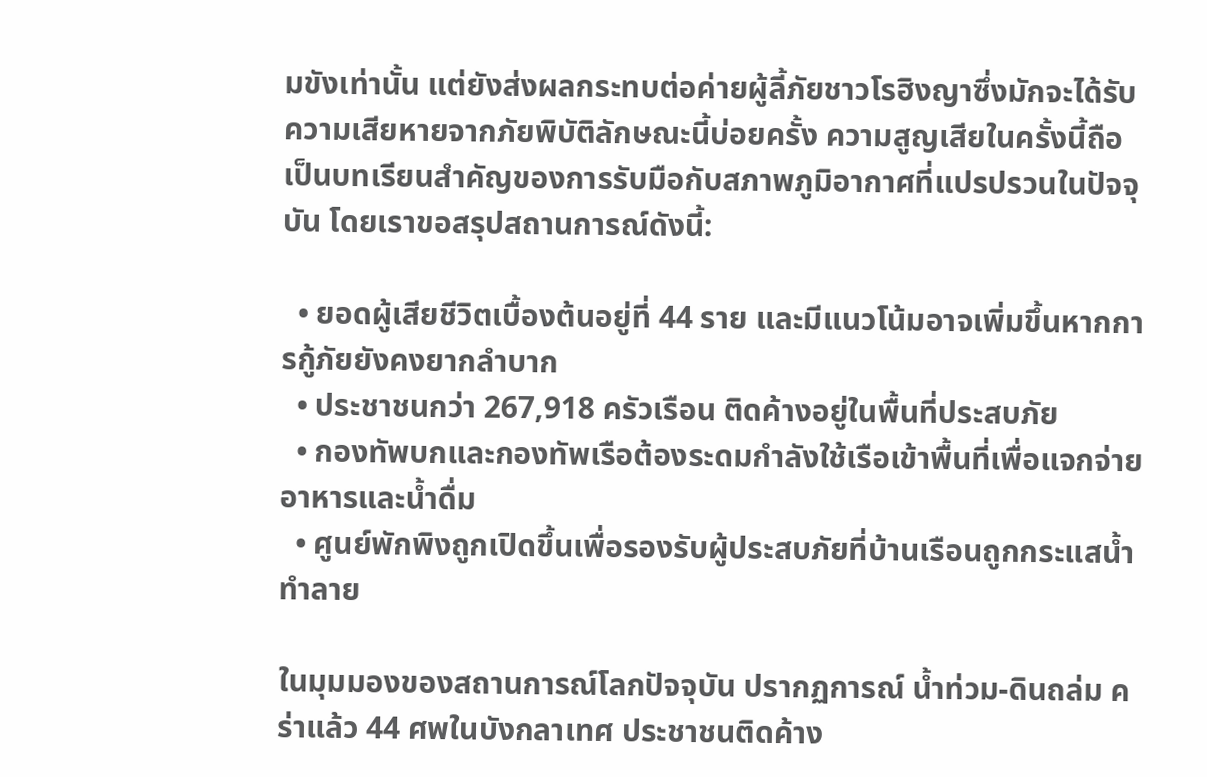มขังเท่านั้น แต่ยังส่งผลกระทบต่อค่ายผู้ลี้ภัยชาวโรฮิงญาซึ่งมักจะได้รับความเสียหายจากภัยพิบัติลักษณะนี้บ่อยครั้ง ความสูญเสียในครั้งนี้ถือเป็นบทเรียนสำคัญของการรับมือกับสภาพภูมิอากาศที่แปรปรวนในปัจจุบัน โดยเราขอสรุปสถานการณ์ดังนี้:

  • ยอดผู้เสียชีวิตเบื้องต้นอยู่ที่ 44 ราย และมีแนวโน้มอาจเพิ่มขึ้นหากการกู้ภัยยังคงยากลำบาก
  • ประชาชนกว่า 267,918 ครัวเรือน ติดค้างอยู่ในพื้นที่ประสบภัย
  • กองทัพบกและกองทัพเรือต้องระดมกำลังใช้เรือเข้าพื้นที่เพื่อแจกจ่ายอาหารและน้ำดื่ม
  • ศูนย์พักพิงถูกเปิดขึ้นเพื่อรองรับผู้ประสบภัยที่บ้านเรือนถูกกระแสน้ำทำลาย

ในมุมมองของสถานการณ์โลกปัจจุบัน ปรากฏการณ์ น้ำท่วม-ดินถล่ม คร่าแล้ว 44 ศพในบังกลาเทศ ประชาชนติดค้าง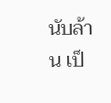นับล้าน เป็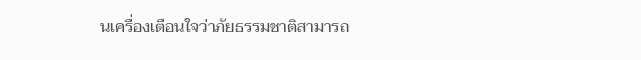นเครื่องเตือนใจว่าภัยธรรมชาติสามารถ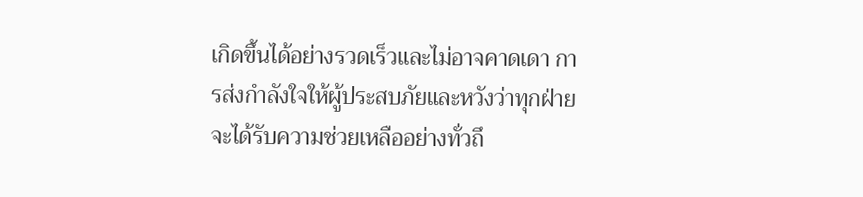เกิดขึ้นได้อย่างรวดเร็วและไม่อาจคาดเดา การส่งกำลังใจให้ผู้ประสบภัยและหวังว่าทุกฝ่ายจะได้รับความช่วยเหลืออย่างทั่วถึ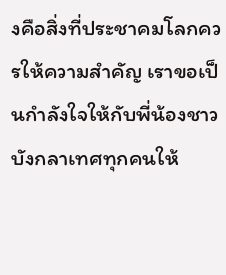งคือสิ่งที่ประชาคมโลกควรให้ความสำคัญ เราขอเป็นกำลังใจให้กับพี่น้องชาวบังกลาเทศทุกคนให้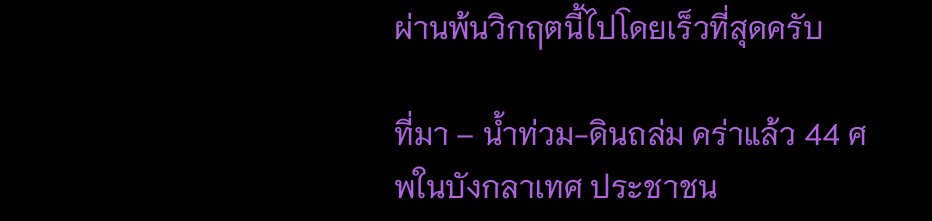ผ่านพ้นวิกฤตนี้ไปโดยเร็วที่สุดครับ

ที่มา – น้ำท่วม-ดินถล่ม คร่าแล้ว 44 ศพในบังกลาเทศ ประชาชน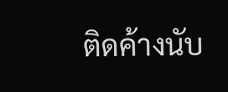ติดค้างนับ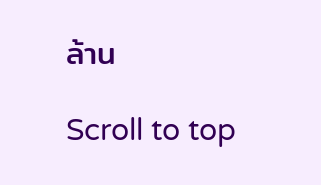ล้าน

Scroll to top